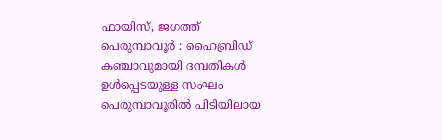ഫായിസ്, ജഗത്ത്
പെരുമ്പാവൂർ : ഹൈബ്രിഡ് കഞ്ചാവുമായി ദമ്പതികൾ ഉൾപ്പെടയുള്ള സംഘം പെരുമ്പാവൂരിൽ പിടിയിലായ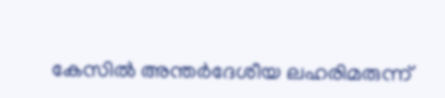കേസിൽ അന്തർദേശീയ ലഹരിമരുന്ന്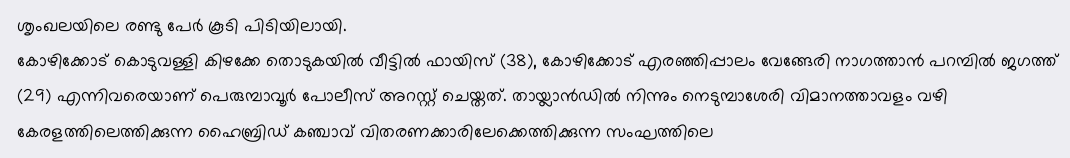ശൃംഖലയിലെ രണ്ടു പേർ കൂടി പിടിയിലായി.
കോഴിക്കോട് കൊടുവള്ളി കിഴക്കേ തൊടുകയിൽ വീട്ടിൽ ഫായിസ് (38), കോഴിക്കോട് എരഞ്ഞിപ്പാലം വേങ്ങേരി നാഗത്താൻ പറമ്പിൽ ജഗത്ത് (29) എന്നിവരെയാണ് പെരുമ്പാവൂർ പോലീസ് അറസ്റ്റ് ചെയ്തത്. തായ്ലാൻഡിൽ നിന്നും നെടുമ്പാശേരി വിമാനത്താവളം വഴി കേരളത്തിലെത്തിക്കുന്ന ഹൈബ്രിഡ് കഞ്ചാവ് വിതരണക്കാരിലേക്കെത്തിക്കുന്ന സംഘത്തിലെ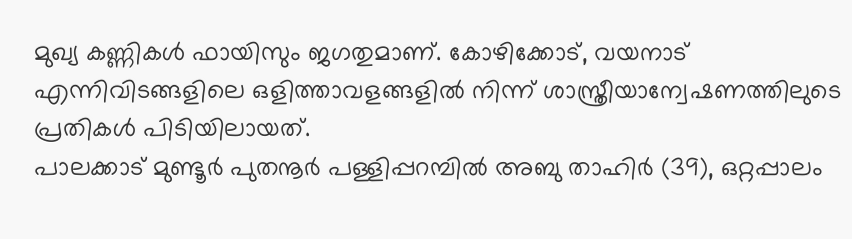മുഖ്യ കണ്ണികൾ ഫായിസും ജഗതുമാണ്. കോഴിക്കോട്, വയനാട് എന്നിവിടങ്ങളിലെ ഒളിത്താവളങ്ങളിൽ നിന്ന് ശാസ്ത്രീയാന്വേഷണത്തിലുടെ പ്രതികൾ പിടിയിലായത്.
പാലക്കാട് മുണ്ടൂർ പുതനൂർ പള്ളിപ്പറമ്പിൽ അബു താഹിർ (39), ഒറ്റപ്പാലം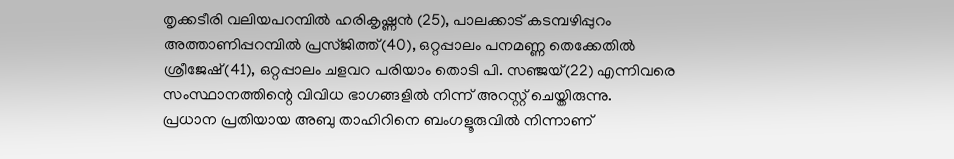തൃക്കടീരി വലിയപറമ്പിൽ ഹരികൃഷ്ണൻ (25), പാലക്കാട് കടമ്പഴിപ്പുറം അത്താണിപ്പറമ്പിൽ പ്രസ്ജിത്ത്(40), ഒറ്റപ്പാലം പനമണ്ണ തെക്കേതിൽ ശ്രീജേഷ്(41), ഒറ്റപ്പാലം ചളവറ പരിയാം തൊടി പി. സഞ്ജയ്(22) എന്നിവരെ സംസ്ഥാനത്തിന്റെ വിവിധ ഭാഗങ്ങളിൽ നിന്ന് അറസ്റ്റ് ചെയ്തിരുന്നു.
പ്രധാന പ്രതിയായ അബു താഹിറിനെ ബംഗളൂരുവിൽ നിന്നാണ്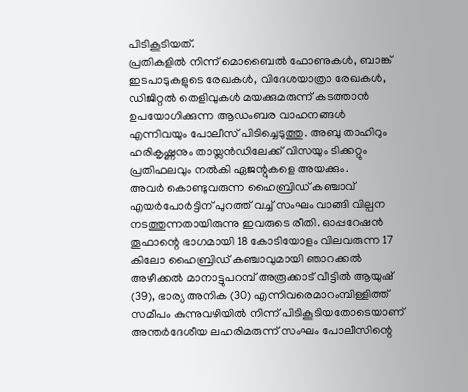പിടികൂടിയത്.
പ്രതികളിൽ നിന്ന് മൊബൈൽ ഫോണുകൾ, ബാങ്ക് ഇടപാടുകളുടെ രേഖകൾ, വിദേശയാത്രാ രേഖകൾ, ഡിജിറ്റൽ തെളിവുകൾ മയക്കുമരുന്ന് കടത്താൻ ഉപയോഗിക്കുന്ന ആഡംബര വാഹനങ്ങൾ എന്നിവയും പോലീസ് പിടിച്ചെടുത്തു. അബു താഹിറും ഹരികൃഷ്ണനും തായ്ലൻഡിലേക്ക് വിസയും ടിക്കറ്റും പ്രതിഫലവും നൽകി ഏജന്റുകളെ അയക്കും.
അവർ കൊണ്ടുവരുന്ന ഹൈബ്രിഡ് കഞ്ചാവ് എയർപോർട്ടിന് പുറത്ത് വച്ച് സംഘം വാങ്ങി വില്പന നടത്തുന്നതായിരുന്നു ഇവരുടെ രീതി. ഓപ്പറേഷൻ തൂഫാന്റെ ഭാഗമായി 18 കോടിയോളം വിലവരുന്ന 17 കിലോ ഹൈബ്രിഡ് കഞ്ചാവുമായി ഞാറക്കൽ അഴീക്കൽ മാനാട്ടുപറമ്പ് അരൂക്കാട് വീട്ടിൽ ആയുഷ് (39), ഭാര്യ അനിക (30) എന്നിവരെമാറംമ്പിള്ളിത്ത് സമീപം കുന്നുവഴിയിൽ നിന്ന് പിടികൂടിയതോടെയാണ് അന്തർദേശീയ ലഹരിമരുന്ന് സംഘം പോലീസിന്റെ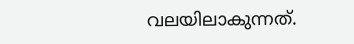വലയിലാകുന്നത്.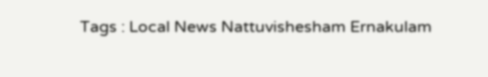Tags : Local News Nattuvishesham Ernakulam